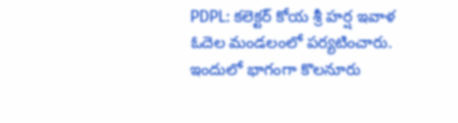PDPL: కలెక్టర్ కోయ శ్రీ హర్ష ఇవాళ ఓదెల మండలంలో పర్యటించారు. ఇందులో భాగంగా కొలనూరు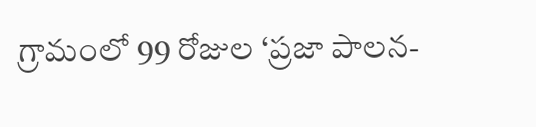గ్రామంలో 99 రోజుల ‘ప్రజా పాలన-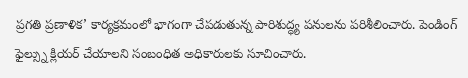ప్రగతి ప్రణాళిక’ కార్యక్రమంలో భాగంగా చేపడుతున్న పారిశుద్ధ్య పనులను పరిశీలించారు. పెండింగ్ ఫైల్స్ను క్లియర్ చేయాలని సంబంధిత అధికారులకు సూచించారు.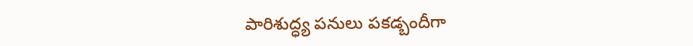పారిశుద్ధ్య పనులు పకడ్బందీగా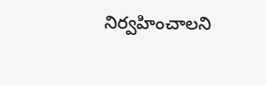నిర్వహించాలని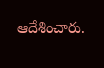ఆదేశించారు.